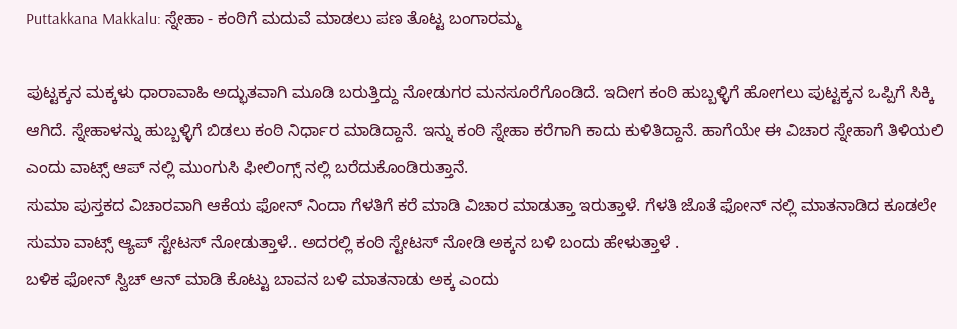Puttakkana Makkalu: ಸ್ನೇಹಾ - ಕಂಠಿಗೆ ಮದುವೆ ಮಾಡಲು ಪಣ ತೊಟ್ಟ ಬಂಗಾರಮ್ಮ

ಪುಟ್ಟಕ್ಕನ ಮಕ್ಕಳು ಧಾರಾವಾಹಿ ಅದ್ಭುತವಾಗಿ ಮೂಡಿ ಬರುತ್ತಿದ್ದು ನೋಡುಗರ ಮನಸೂರೆಗೊಂಡಿದೆ. ಇದೀಗ ಕಂಠಿ ಹುಬ್ಬಳ್ಳಿಗೆ ಹೋಗಲು ಪುಟ್ಟಕ್ಕನ ಒಪ್ಪಿಗೆ ಸಿಕ್ಕಿ ಆಗಿದೆ. ಸ್ನೇಹಾಳನ್ನು ಹುಬ್ಬಳ್ಳಿಗೆ ಬಿಡಲು ಕಂಠಿ ನಿರ್ಧಾರ ಮಾಡಿದ್ದಾನೆ. ಇನ್ನು ಕಂಠಿ ಸ್ನೇಹಾ ಕರೆಗಾಗಿ ಕಾದು ಕುಳಿತಿದ್ದಾನೆ. ಹಾಗೆಯೇ ಈ ವಿಚಾರ ಸ್ನೇಹಾಗೆ ತಿಳಿಯಲಿ ಎಂದು ವಾಟ್ಸ್ ಆಪ್ ನಲ್ಲಿ ಮುಂಗುಸಿ ಫೀಲಿಂಗ್ಸ್ ನಲ್ಲಿ ಬರೆದುಕೊಂಡಿರುತ್ತಾನೆ.
ಸುಮಾ ಪುಸ್ತಕದ ವಿಚಾರವಾಗಿ ಆಕೆಯ ಫೋನ್ ನಿಂದಾ ಗೆಳತಿಗೆ ಕರೆ ಮಾಡಿ ವಿಚಾರ ಮಾಡುತ್ತಾ ಇರುತ್ತಾಳೆ. ಗೆಳತಿ ಜೊತೆ ಫೋನ್ ನಲ್ಲಿ ಮಾತನಾಡಿದ ಕೂಡಲೇ ಸುಮಾ ವಾಟ್ಸ್ ಆ್ಯಪ್ ಸ್ಟೇಟಸ್ ನೋಡುತ್ತಾಳೆ.. ಅದರಲ್ಲಿ ಕಂಠಿ ಸ್ಟೇಟಸ್ ನೋಡಿ ಅಕ್ಕನ ಬಳಿ ಬಂದು ಹೇಳುತ್ತಾಳೆ .
ಬಳಿಕ ಫೋನ್ ಸ್ವಿಚ್ ಆನ್ ಮಾಡಿ ಕೊಟ್ಟು ಬಾವನ ಬಳಿ ಮಾತನಾಡು ಅಕ್ಕ ಎಂದು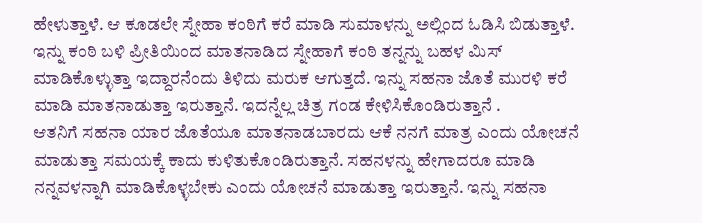ಹೇಳುತ್ತಾಳೆ. ಆ ಕೂಡಲೇ ಸ್ನೇಹಾ ಕಂಠಿಗೆ ಕರೆ ಮಾಡಿ ಸುಮಾಳನ್ನು ಅಲ್ಲಿಂದ ಓಡಿಸಿ ಬಿಡುತ್ತಾಳೆ. ಇನ್ನು ಕಂಠಿ ಬಳಿ ಪ್ರೀತಿಯಿಂದ ಮಾತನಾಡಿದ ಸ್ನೇಹಾಗೆ ಕಂಠಿ ತನ್ನನ್ನು ಬಹಳ ಮಿಸ್ ಮಾಡಿಕೊಳ್ಳುತ್ತಾ ಇದ್ದಾರನೆಂದು ತಿಳಿದು ಮರುಕ ಆಗುತ್ತದೆ. ಇನ್ನು ಸಹನಾ ಜೊತೆ ಮುರಳಿ ಕರೆ ಮಾಡಿ ಮಾತನಾಡುತ್ತಾ ಇರುತ್ತಾನೆ. ಇದನ್ನೆಲ್ಲ ಚಿತ್ರ ಗಂಡ ಕೇಳಿಸಿಕೊಂಡಿರುತ್ತಾನೆ .
ಆತನಿಗೆ ಸಹನಾ ಯಾರ ಜೊತೆಯೂ ಮಾತನಾಡಬಾರದು ಆಕೆ ನನಗೆ ಮಾತ್ರ ಎಂದು ಯೋಚನೆ ಮಾಡುತ್ತಾ ಸಮಯಕ್ಕೆ ಕಾದು ಕುಳಿತುಕೊಂಡಿರುತ್ತಾನೆ. ಸಹನಳನ್ನು ಹೇಗಾದರೂ ಮಾಡಿ ನನ್ನವಳನ್ನಾಗಿ ಮಾಡಿಕೊಳ್ಳಬೇಕು ಎಂದು ಯೋಚನೆ ಮಾಡುತ್ತಾ ಇರುತ್ತಾನೆ. ಇನ್ನು ಸಹನಾ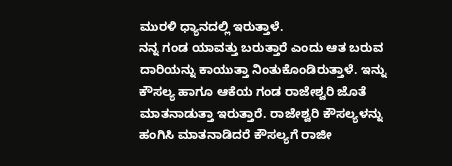ಮುರಳಿ ಧ್ಯಾನದಲ್ಲಿ ಇರುತ್ತಾಳೆ.
ನನ್ನ ಗಂಡ ಯಾವತ್ತು ಬರುತ್ತಾರೆ ಎಂದು ಆತ ಬರುವ ದಾರಿಯನ್ನು ಕಾಯುತ್ತಾ ನಿಂತುಕೊಂಡಿರುತ್ತಾಳೆ. ಇನ್ನು ಕೌಸಲ್ಯ ಹಾಗೂ ಆಕೆಯ ಗಂಡ ರಾಜೇಶ್ವರಿ ಜೊತೆ ಮಾತನಾಡುತ್ತಾ ಇರುತ್ತಾರೆ. ರಾಜೇಶ್ವರಿ ಕೌಸಲ್ಯಳನ್ನು ಹಂಗಿಸಿ ಮಾತನಾಡಿದರೆ ಕೌಸಲ್ಯಗೆ ರಾಜೀ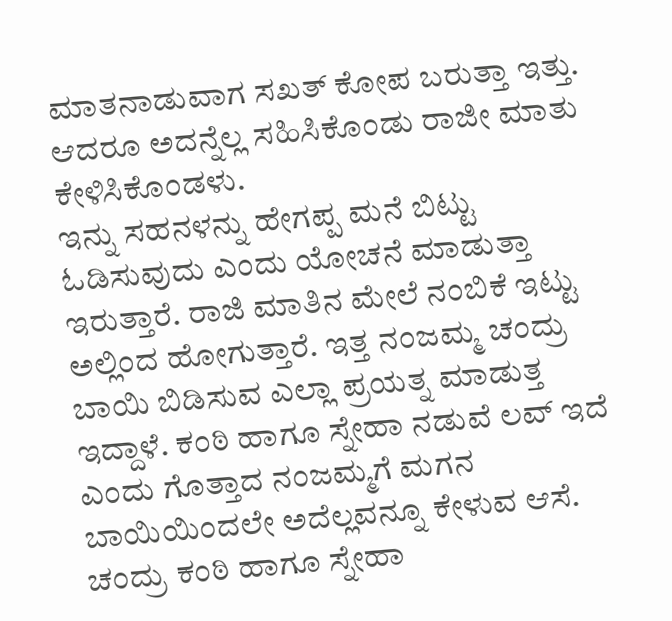ಮಾತನಾಡುವಾಗ ಸಖತ್ ಕೋಪ ಬರುತ್ತಾ ಇತ್ತು. ಆದರೂ ಅದನ್ನೆಲ್ಲ ಸಹಿಸಿಕೊಂಡು ರಾಜೀ ಮಾತು ಕೇಳಿಸಿಕೊಂಡಳು.
ಇನ್ನು ಸಹನಳನ್ನು ಹೇಗಪ್ಪ ಮನೆ ಬಿಟ್ಟು ಓಡಿಸುವುದು ಎಂದು ಯೋಚನೆ ಮಾಡುತ್ತಾ ಇರುತ್ತಾರೆ. ರಾಜಿ ಮಾತಿನ ಮೇಲೆ ನಂಬಿಕೆ ಇಟ್ಟು ಅಲ್ಲಿಂದ ಹೋಗುತ್ತಾರೆ. ಇತ್ತ ನಂಜಮ್ಮ ಚಂದ್ರು ಬಾಯಿ ಬಿಡಿಸುವ ಎಲ್ಲಾ ಪ್ರಯತ್ನ ಮಾಡುತ್ತ ಇದ್ದಾಳೆ. ಕಂಠಿ ಹಾಗೂ ಸ್ನೇಹಾ ನಡುವೆ ಲವ್ ಇದೆ ಎಂದು ಗೊತ್ತಾದ ನಂಜಮ್ಮಗೆ ಮಗನ ಬಾಯಿಯಿಂದಲೇ ಅದೆಲ್ಲವನ್ನೂ ಕೇಳುವ ಆಸೆ. ಚಂದ್ರು ಕಂಠಿ ಹಾಗೂ ಸ್ನೇಹಾ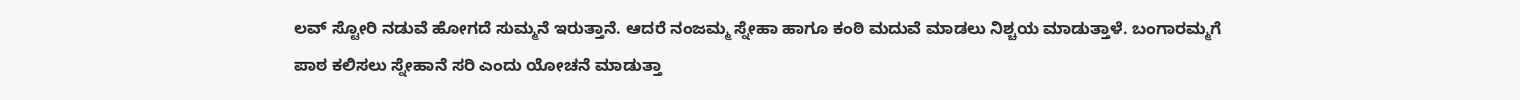ಲವ್ ಸ್ಟೋರಿ ನಡುವೆ ಹೋಗದೆ ಸುಮ್ಮನೆ ಇರುತ್ತಾನೆ. ಆದರೆ ನಂಜಮ್ಮ ಸ್ನೇಹಾ ಹಾಗೂ ಕಂಠಿ ಮದುವೆ ಮಾಡಲು ನಿಶ್ಚಯ ಮಾಡುತ್ತಾಳೆ. ಬಂಗಾರಮ್ಮಗೆ ಪಾಠ ಕಲಿಸಲು ಸ್ನೇಹಾನೆ ಸರಿ ಎಂದು ಯೋಚನೆ ಮಾಡುತ್ತಾ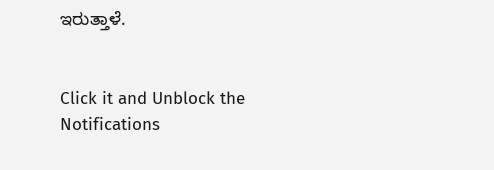ಇರುತ್ತಾಳೆ.


Click it and Unblock the Notifications